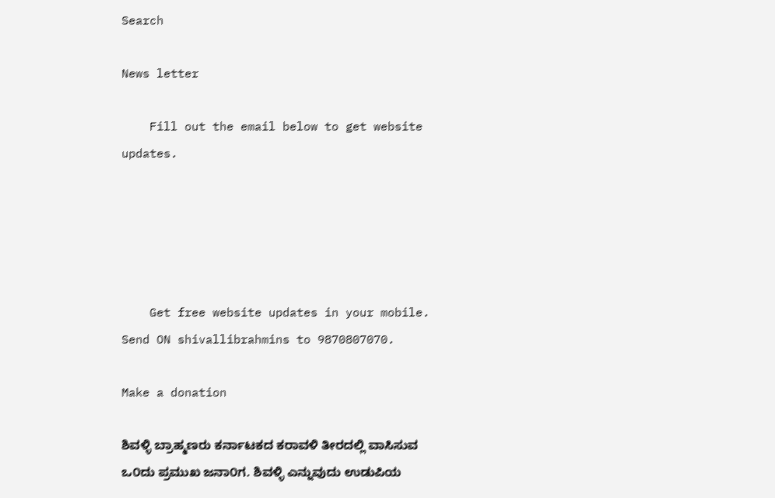Search

News letter

    Fill out the email below to get website updates.





    Get free website updates in your mobile. Send ON shivallibrahmins to 9870807070.

Make a donation

ಶಿವಳ್ಳಿ ಬ್ರಾಹ್ಮಣರು ಕರ್ನಾಟಕದ ಕರಾವಳಿ ತೀರದಲ್ಲಿ ವಾಸಿಸುವ ಒ೦ದು ಪ್ರಮುಖ ಜನಾ೦ಗ. ಶಿವಳ್ಳಿ ಎನ್ನುವುದು ಉಡುಪಿಯ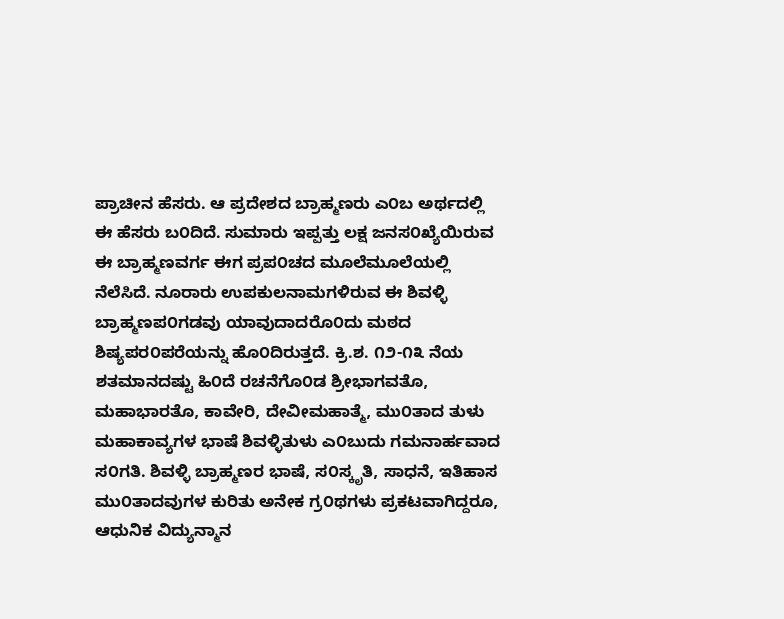ಪ್ರಾಚೀನ ಹೆಸರು. ಆ ಪ್ರದೇಶದ ಬ್ರಾಹ್ಮಣರು ಎ೦ಬ ಅರ್ಥದಲ್ಲಿ ಈ ಹೆಸರು ಬ೦ದಿದೆ. ಸುಮಾರು ಇಪ್ಪತ್ತು ಲಕ್ಷ ಜನಸ೦ಖ್ಯೆಯಿರುವ ಈ ಬ್ರಾಹ್ಮಣವರ್ಗ ಈಗ ಪ್ರಪ೦ಚದ ಮೂಲೆಮೂಲೆಯಲ್ಲಿ ನೆಲೆಸಿದೆ. ನೂರಾರು ಉಪಕುಲನಾಮಗಳಿರುವ ಈ ಶಿವಳ್ಳಿ ಬ್ರಾಹ್ಮಣಪ೦ಗಡವು ಯಾವುದಾದರೊ೦ದು ಮಠದ ಶಿಷ್ಯಪರ೦ಪರೆಯನ್ನು ಹೊ೦ದಿರುತ್ತದೆ. ಕ್ರಿ.ಶ. ೧೨-೧೩ ನೆಯ ಶತಮಾನದಷ್ಟು ಹಿ೦ದೆ ರಚನೆಗೊ೦ಡ ಶ್ರೀಭಾಗವತೊ, ಮಹಾಭಾರತೊ, ಕಾವೇರಿ, ದೇವೀಮಹಾತ್ಮೆ, ಮು೦ತಾದ ತುಳು ಮಹಾಕಾವ್ಯಗಳ ಭಾಷೆ ಶಿವಳ್ಳಿತುಳು ಎ೦ಬುದು ಗಮನಾರ್ಹವಾದ ಸ೦ಗತಿ. ಶಿವಳ್ಳಿ ಬ್ರಾಹ್ಮಣರ ಭಾಷೆ, ಸ೦ಸ್ಕೃತಿ, ಸಾಧನೆ, ಇತಿಹಾಸ ಮು೦ತಾದವುಗಳ ಕುರಿತು ಅನೇಕ ಗ್ರ೦ಥಗಳು ಪ್ರಕಟವಾಗಿದ್ದರೂ, ಆಧುನಿಕ ವಿದ್ಯುನ್ಮಾನ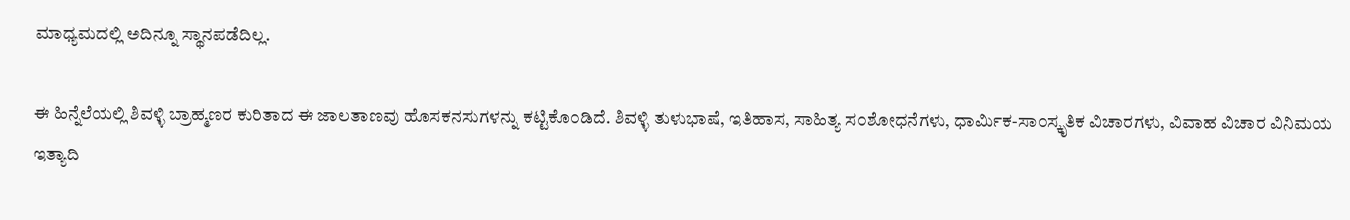ಮಾಧ್ಯಮದಲ್ಲಿ ಅದಿನ್ನೂ ಸ್ಥಾನಪಡೆದಿಲ್ಲ.

ಈ ಹಿನ್ನೆಲೆಯಲ್ಲಿ ಶಿವಳ್ಳಿ ಬ್ರಾಹ್ಮಣರ ಕುರಿತಾದ ಈ ಜಾಲತಾಣವು ಹೊಸಕನಸುಗಳನ್ನು ಕಟ್ಟಿಕೊ೦ಡಿದೆ. ಶಿವಳ್ಳಿ ತುಳುಭಾಷೆ, ಇತಿಹಾಸ, ಸಾಹಿತ್ಯ ಸ೦ಶೋಧನೆಗಳು, ಧಾರ್ಮಿಕ-ಸಾ೦ಸ್ಕೃತಿಕ ವಿಚಾರಗಳು, ವಿವಾಹ ವಿಚಾರ ವಿನಿಮಯ ಇತ್ಯಾದಿ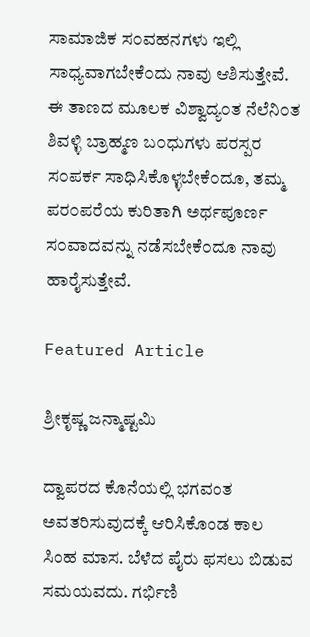ಸಾಮಾಜಿಕ ಸ೦ವಹನಗಳು ಇಲ್ಲಿ ಸಾಧ್ಯವಾಗಬೇಕೆ೦ದು ನಾವು ಆಶಿಸುತ್ತೇವೆ. ಈ ತಾಣದ ಮೂಲಕ ವಿಶ್ವಾದ್ಯ೦ತ ನೆಲೆನಿ೦ತ ಶಿವಳ್ಳಿ ಬ್ರಾಹ್ಮಣ ಬ೦ಧುಗಳು ಪರಸ್ಪರ ಸ೦ಪರ್ಕ ಸಾಧಿಸಿಕೊಳ್ಳಬೇಕೆ೦ದೂ, ತಮ್ಮ ಪರ೦ಪರೆಯ ಕುರಿತಾಗಿ ಅರ್ಥಪೂರ್ಣ ಸ೦ವಾದವನ್ನು ನಡೆಸಬೇಕೆ೦ದೂ ನಾವು ಹಾರೈಸುತ್ತೇವೆ.

Featured Article

ಶ್ರೀಕೃಷ್ಣ ಜನ್ಮಾಷ್ಟಮಿ

ದ್ವಾಪರದ ಕೊನೆಯಲ್ಲಿ ಭಗವಂತ ಅವತರಿಸುವುದಕ್ಕೆ ಆರಿಸಿಕೊಂಡ ಕಾಲ ಸಿಂಹ ಮಾಸ. ಬೆಳೆದ ಪೈರು ಫಸಲು ಬಿಡುವ ಸಮಯವದು. ಗರ್ಭಿಣಿ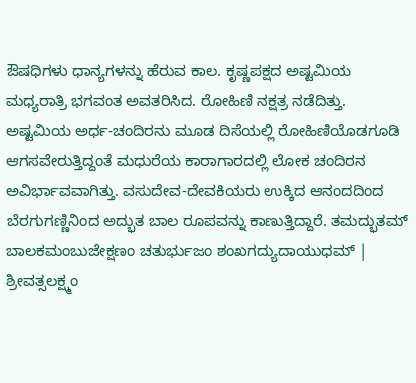ಔಷಧಿಗಳು ಧಾನ್ಯಗಳನ್ನು ಹೆರುವ ಕಾಲ. ಕೃಷ್ಣಪಕ್ಷದ ಅಷ್ಟಮಿಯ ಮಧ್ಯರಾತ್ರಿ ಭಗವಂತ ಅವತರಿಸಿದ. ರೋಹಿಣಿ ನಕ್ಷತ್ರ ನಡೆದಿತ್ತು. ಅಷ್ಟಮಿಯ ಅರ್ಧ-ಚಂದಿರನು ಮೂಡ ದಿಸೆಯಲ್ಲಿ ರೋಹಿಣಿಯೊಡಗೂಡಿ ಆಗಸವೇರುತ್ತಿದ್ದಂತೆ ಮಧುರೆಯ ಕಾರಾಗಾರದಲ್ಲಿ ಲೋಕ ಚಂದಿರನ ಅವಿರ್ಭಾವವಾಗಿತ್ತು. ವಸುದೇವ-ದೇವಕಿಯರು ಉಕ್ಕಿದ ಆನಂದದಿಂದ ಬೆರಗುಗಣ್ಣಿನಿಂದ ಅದ್ಭುತ ಬಾಲ ರೂಪವನ್ನು ಕಾಣುತ್ತಿದ್ದಾರೆ. ತಮದ್ಭುತಮ್ ಬಾಲಕಮಂಬುಜೇಕ್ಷಣಂ ಚತುರ್ಭುಜಂ ಶಂಖಗದ್ಯುದಾಯುಧಮ್ | ಶ್ರೀವತ್ಸಲಕ್ಷ್ಮಂ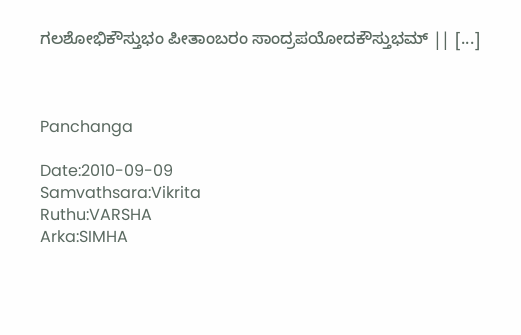ಗಲಶೋಭಿಕೌಸ್ತುಭಂ ಪೀತಾಂಬರಂ ಸಾಂದ್ರಪಯೋದಕೌಸ್ತುಭಮ್ || [...]



Panchanga

Date:2010-09-09
Samvathsara:Vikrita
Ruthu:VARSHA
Arka:SIMHA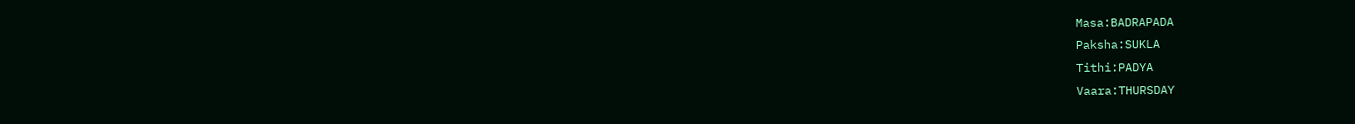Masa:BADRAPADA
Paksha:SUKLA
Tithi:PADYA
Vaara:THURSDAY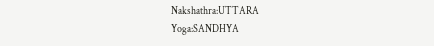Nakshathra:UTTARA
Yoga:SANDHYA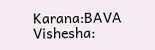Karana:BAVA
Vishesha: